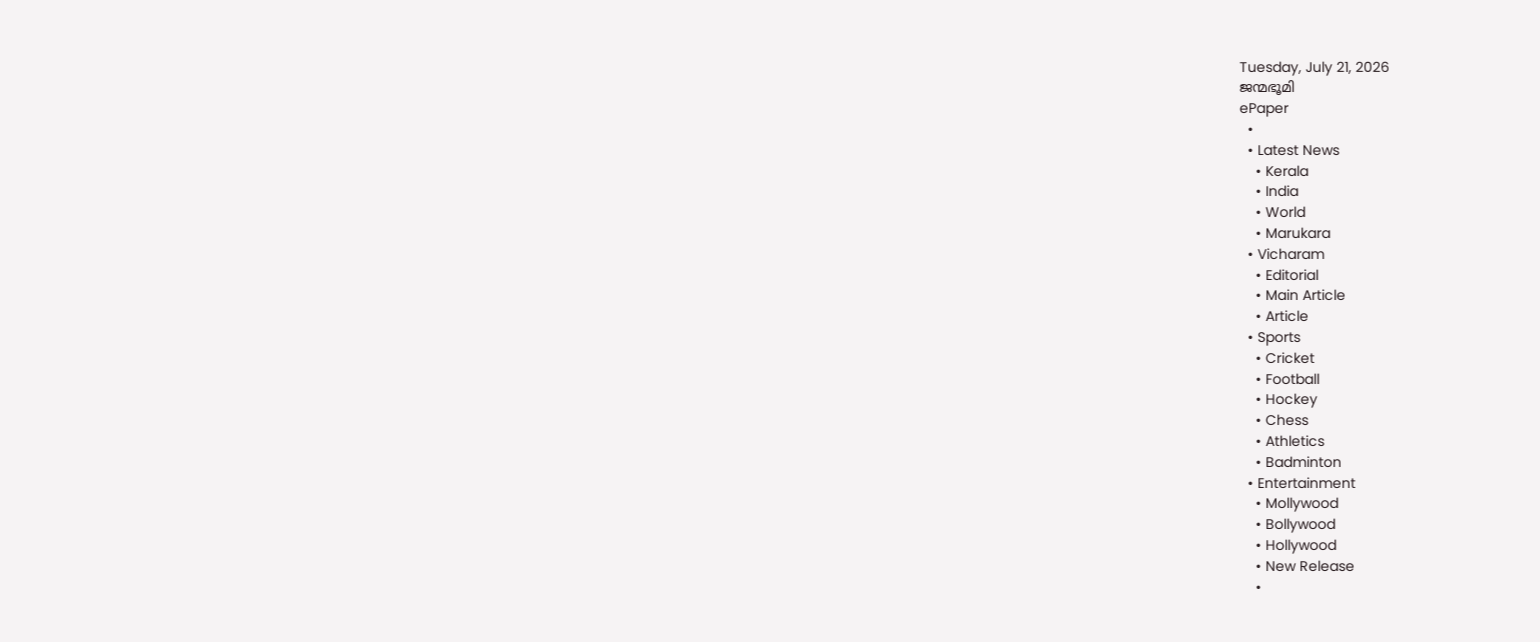Tuesday, July 21, 2026
ജന്മഭൂമി
ePaper
  •
  • Latest News
    • Kerala
    • India
    • World
    • Marukara
  • Vicharam
    • Editorial
    • Main Article
    • Article
  • Sports
    • Cricket
    • Football
    • Hockey
    • Chess
    • Athletics
    • Badminton
  • Entertainment
    • Mollywood
    • Bollywood
    • Hollywood
    • New Release
    •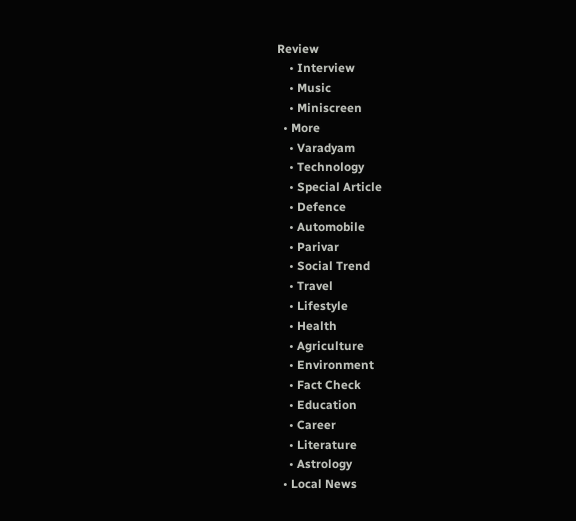Review
    • Interview
    • Music
    • Miniscreen
  • More
    • Varadyam
    • Technology
    • Special Article
    • Defence
    • Automobile
    • Parivar
    • Social Trend
    • Travel
    • Lifestyle
    • Health
    • Agriculture
    • Environment
    • Fact Check
    • Education
    • Career
    • Literature
    • Astrology
  • Local News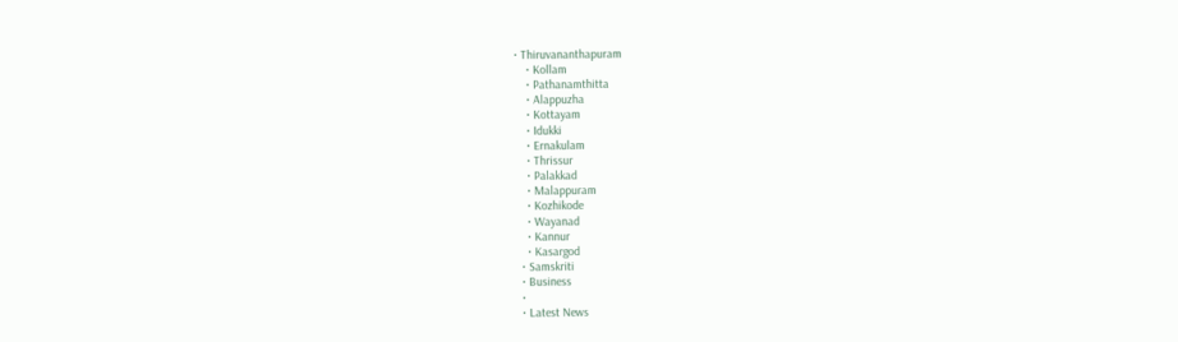• Thiruvananthapuram
    • Kollam
    • Pathanamthitta
    • Alappuzha
    • Kottayam
    • Idukki
    • Ernakulam
    • Thrissur
    • Palakkad
    • Malappuram
    • Kozhikode
    • Wayanad
    • Kannur
    • Kasargod
  • Samskriti
  • Business
  •
  • Latest News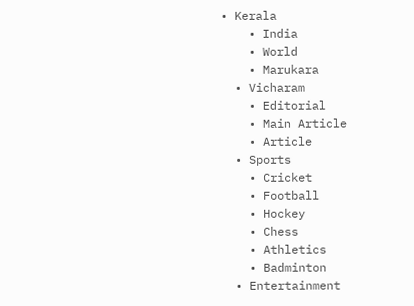• Kerala
    • India
    • World
    • Marukara
  • Vicharam
    • Editorial
    • Main Article
    • Article
  • Sports
    • Cricket
    • Football
    • Hockey
    • Chess
    • Athletics
    • Badminton
  • Entertainment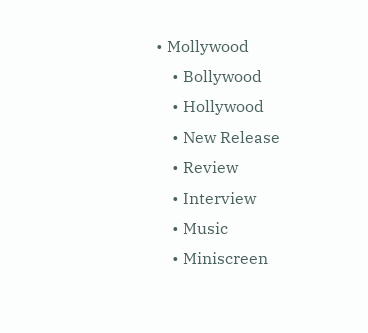• Mollywood
    • Bollywood
    • Hollywood
    • New Release
    • Review
    • Interview
    • Music
    • Miniscreen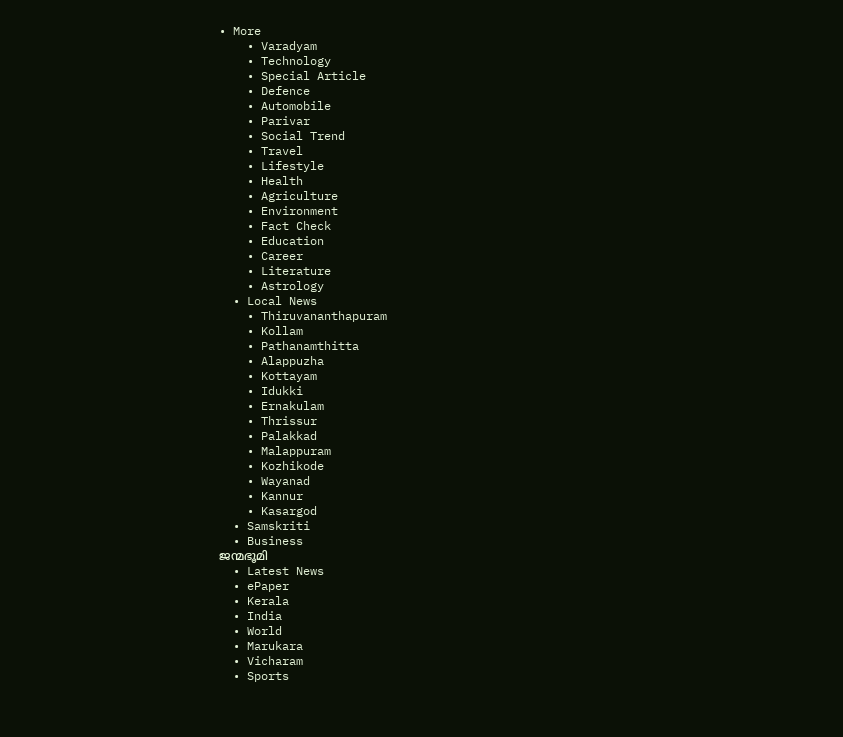• More
    • Varadyam
    • Technology
    • Special Article
    • Defence
    • Automobile
    • Parivar
    • Social Trend
    • Travel
    • Lifestyle
    • Health
    • Agriculture
    • Environment
    • Fact Check
    • Education
    • Career
    • Literature
    • Astrology
  • Local News
    • Thiruvananthapuram
    • Kollam
    • Pathanamthitta
    • Alappuzha
    • Kottayam
    • Idukki
    • Ernakulam
    • Thrissur
    • Palakkad
    • Malappuram
    • Kozhikode
    • Wayanad
    • Kannur
    • Kasargod
  • Samskriti
  • Business
ജന്മഭൂമി
  • Latest News
  • ePaper
  • Kerala
  • India
  • World
  • Marukara
  • Vicharam
  • Sports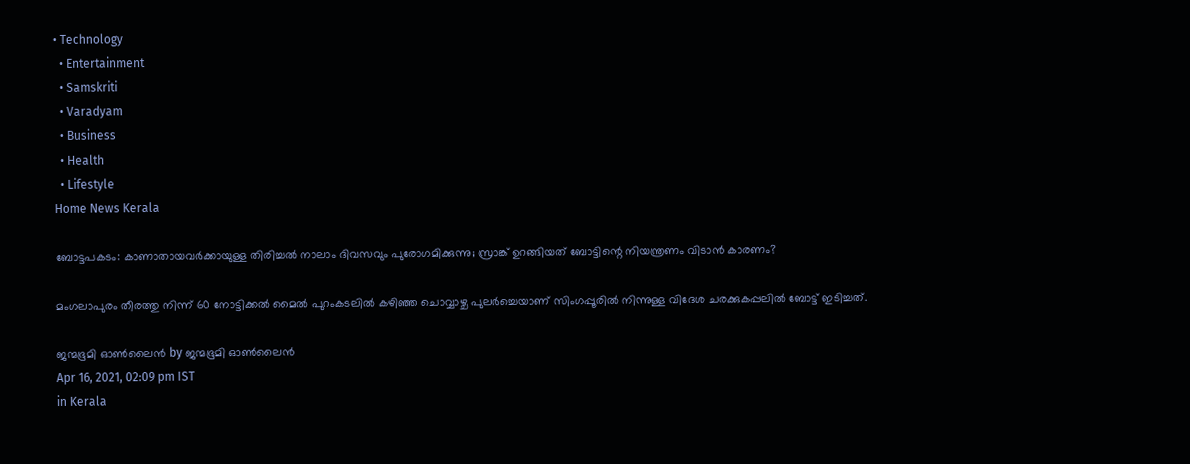• Technology
  • Entertainment
  • Samskriti
  • Varadyam
  • Business
  • Health
  • Lifestyle
Home News Kerala

ബോട്ടപകടം: കാണാതായവർക്കായുള്ള തിരിച്ചൽ നാലാം ദിവസവും പുരോഗമിക്കുന്നു; സ്രാങ്ക് ഉറങ്ങിയത് ബോട്ടിന്റെ നിയന്ത്രണം വിടാന്‍ കാരണം?

മംഗലാപുരം തീരത്തു നിന്ന് 60 നോട്ടിക്കല്‍ മൈല്‍ പുറംകടലില്‍ കഴിഞ്ഞ ചൊവ്വാഴ്ച പുലര്‍ച്ചെയാണ് സിംഗപ്പൂരില്‍ നിന്നുള്ള വിദേശ ചരക്കുകപ്പലില്‍ ബോട്ട് ഇടിച്ചത്.

ജന്മഭൂമി ഓണ്‍ലൈന്‍ by ജന്മഭൂമി ഓണ്‍ലൈന്‍
Apr 16, 2021, 02:09 pm IST
in Kerala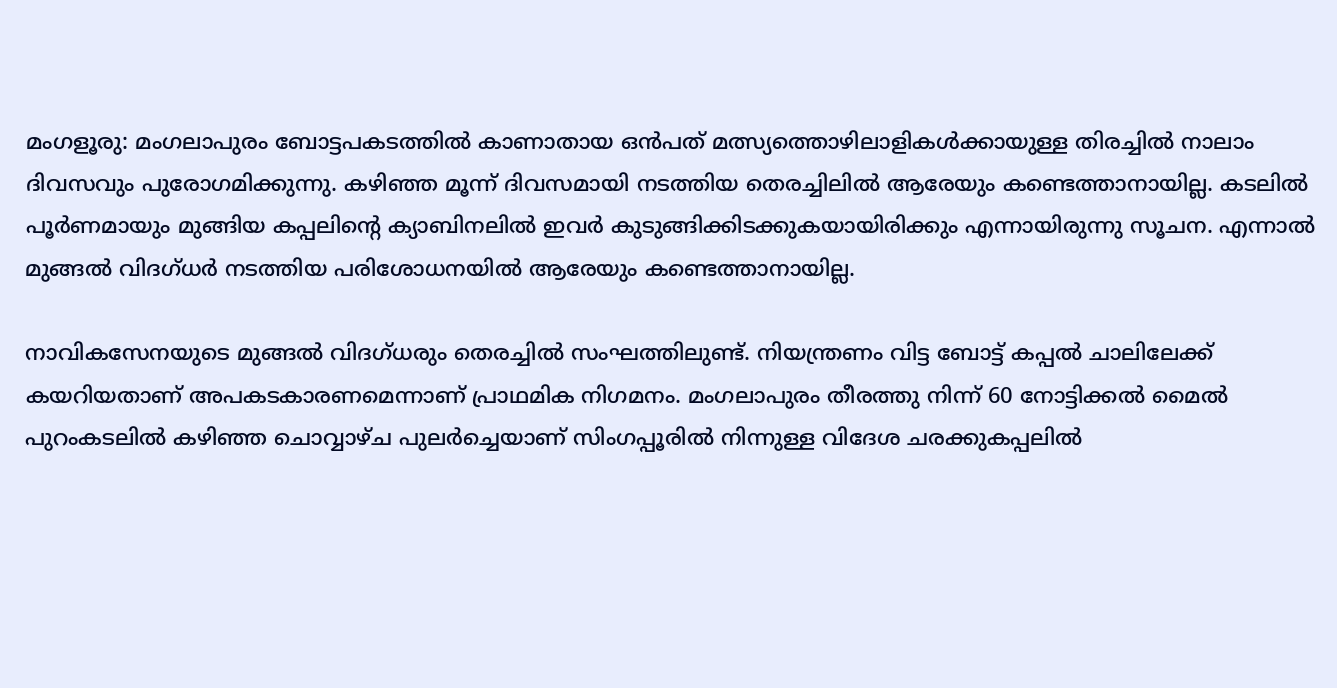മംഗളൂരു: മംഗലാപുരം ബോട്ടപകടത്തിൽ കാണാതായ ഒൻപത് മത്സ്യത്തൊഴിലാളികൾക്കായുള്ള തിരച്ചിൽ നാലാം ദിവസവും പുരോഗമിക്കുന്നു. കഴിഞ്ഞ മൂന്ന് ദിവസമായി നടത്തിയ തെരച്ചിലിൽ ആരേയും കണ്ടെത്താനായില്ല. കടലിൽ പൂർണമായും മുങ്ങിയ കപ്പലിന്റെ ക്യാബിനലിൽ ഇവർ കുടുങ്ങിക്കിടക്കുകയായിരിക്കും എന്നായിരുന്നു സൂചന. എന്നാൽ മുങ്ങൽ വിദഗ്ധർ നടത്തിയ പരിശോധനയിൽ ആരേയും കണ്ടെത്താനായില്ല.

നാവികസേനയുടെ മുങ്ങല്‍ വിദഗ്ധരും തെരച്ചില്‍ സംഘത്തിലുണ്ട്. നിയന്ത്രണം വിട്ട ബോട്ട് കപ്പല്‍ ചാലിലേക്ക് കയറിയതാണ് അപകടകാരണമെന്നാണ് പ്രാഥമിക നിഗമനം. മംഗലാപുരം തീരത്തു നിന്ന് 60 നോട്ടിക്കല്‍ മൈല്‍ പുറംകടലില്‍ കഴിഞ്ഞ ചൊവ്വാഴ്ച പുലര്‍ച്ചെയാണ് സിംഗപ്പൂരില്‍ നിന്നുള്ള വിദേശ ചരക്കുകപ്പലില്‍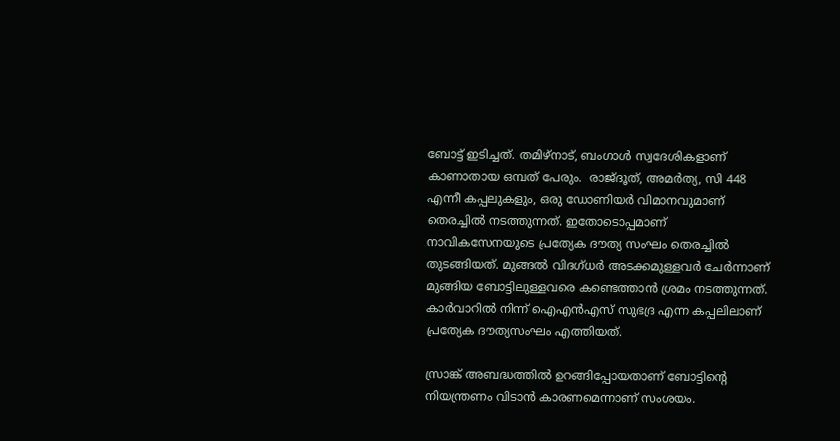ബോട്ട് ഇടിച്ചത്. തമിഴ്‌നാട്, ബംഗാള്‍ സ്വദേശികളാണ് കാണാതായ ഒമ്പത് പേരും.  രാജ്ദൂത്, അമര്‍ത്യ, സി 448 എന്നീ കപ്പലുകളും, ഒരു ഡോണിയര്‍ വിമാനവുമാണ് തെരച്ചില്‍ നടത്തുന്നത്. ഇതോടൊപ്പമാണ് നാവികസേനയുടെ പ്രത്യേക ദൗത്യ സംഘം തെരച്ചില്‍ തുടങ്ങിയത്. മുങ്ങല്‍ വിദഗ്ധര്‍ അടക്കമുള്ളവര്‍ ചേര്‍ന്നാണ് മുങ്ങിയ ബോട്ടിലുള്ളവരെ കണ്ടെത്താന്‍ ശ്രമം നടത്തുന്നത്. കാര്‍വാറില്‍ നിന്ന് ഐഎന്‍എസ് സുഭദ്ര എന്ന കപ്പലിലാണ് പ്രത്യേക ദൗത്യസംഘം എത്തിയത്.

സ്രാങ്ക് അബദ്ധത്തില്‍ ഉറങ്ങിപ്പോയതാണ് ബോട്ടിന്റെ നിയന്ത്രണം വിടാന്‍ കാരണമെന്നാണ് സംശയം.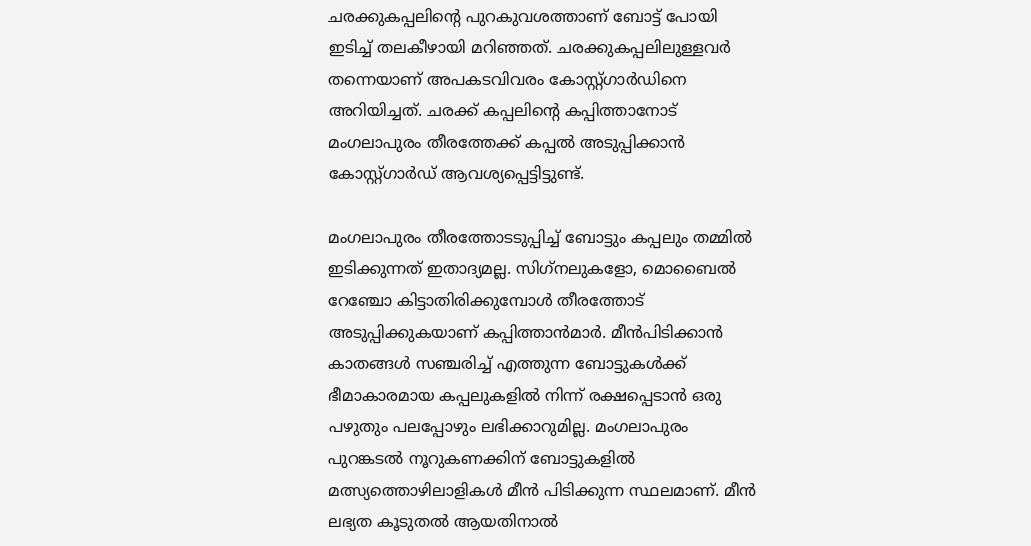ചരക്കുകപ്പലിന്റെ പുറകുവശത്താണ് ബോട്ട് പോയി ഇടിച്ച് തലകീഴായി മറിഞ്ഞത്. ചരക്കുകപ്പലിലുള്ളവര്‍ തന്നെയാണ് അപകടവിവരം കോസ്റ്റ്ഗാര്‍ഡിനെ അറിയിച്ചത്. ചരക്ക് കപ്പലിന്റെ കപ്പിത്താനോട് മംഗലാപുരം തീരത്തേക്ക് കപ്പല്‍ അടുപ്പിക്കാന്‍ കോസ്റ്റ്ഗാര്‍ഡ് ആവശ്യപ്പെട്ടിട്ടുണ്ട്.

മംഗലാപുരം തീരത്തോടടുപ്പിച്ച് ബോട്ടും കപ്പലും തമ്മില്‍ ഇടിക്കുന്നത് ഇതാദ്യമല്ല. സിഗ്‌നലുകളോ, മൊബൈല്‍ റേഞ്ചോ കിട്ടാതിരിക്കുമ്പോള്‍ തീരത്തോട് അടുപ്പിക്കുകയാണ് കപ്പിത്താന്‍മാര്‍. മീന്‍പിടിക്കാന്‍ കാതങ്ങള്‍ സഞ്ചരിച്ച് എത്തുന്ന ബോട്ടുകള്‍ക്ക് ഭീമാകാരമായ കപ്പലുകളില്‍ നിന്ന് രക്ഷപ്പെടാന്‍ ഒരു പഴുതും പലപ്പോഴും ലഭിക്കാറുമില്ല. മംഗലാപുരം പുറങ്കടല്‍ നൂറുകണക്കിന് ബോട്ടുകളില്‍ മത്സ്യത്തൊഴിലാളികള്‍ മീന്‍ പിടിക്കുന്ന സ്ഥലമാണ്. മീന്‍ ലഭ്യത കൂടുതല്‍ ആയതിനാല്‍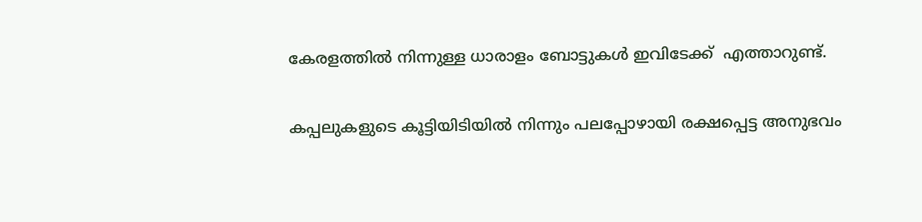കേരളത്തില്‍ നിന്നുള്ള ധാരാളം ബോട്ടുകള്‍ ഇവിടേക്ക്  എത്താറുണ്ട്.

കപ്പലുകളുടെ കൂട്ടിയിടിയില്‍ നിന്നും പലപ്പോഴായി രക്ഷപ്പെട്ട അനുഭവം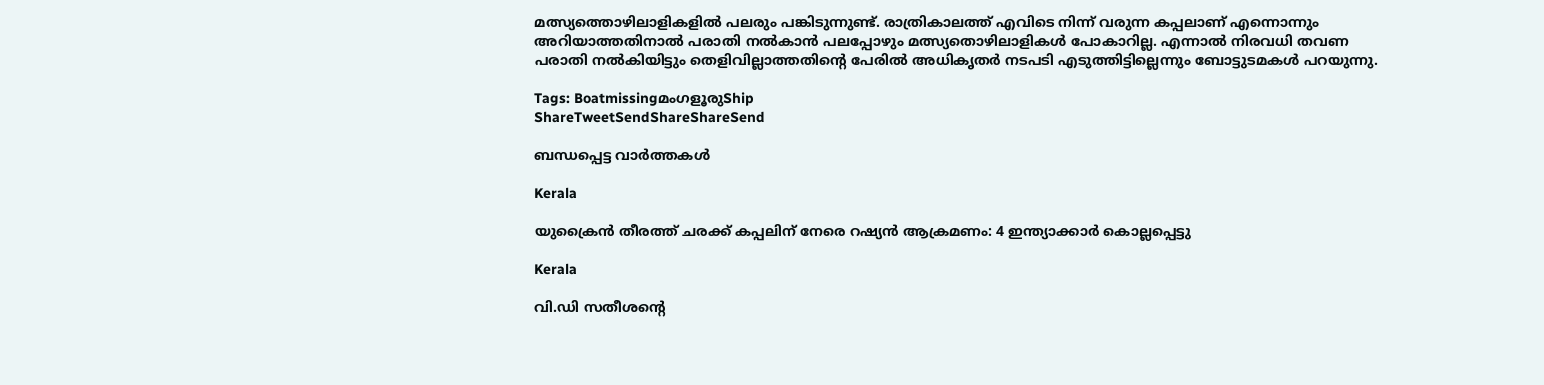മത്സ്യത്തൊഴിലാളികളില്‍ പലരും പങ്കിടുന്നുണ്ട്. രാത്രികാലത്ത് എവിടെ നിന്ന് വരുന്ന കപ്പലാണ് എന്നൊന്നും അറിയാത്തതിനാല്‍ പരാതി നല്‍കാന്‍ പലപ്പോഴും മത്സ്യതൊഴിലാളികള്‍ പോകാറില്ല. എന്നാല്‍ നിരവധി തവണ പരാതി നല്‍കിയിട്ടും തെളിവില്ലാത്തതിന്റെ പേരില്‍ അധികൃതര്‍ നടപടി എടുത്തിട്ടില്ലെന്നും ബോട്ടുടമകള്‍ പറയുന്നു.

Tags: BoatmissingമംഗളൂരുShip
ShareTweetSendShareShareSend

ബന്ധപ്പെട്ട വാര്‍ത്തകള്‍

Kerala

യുക്രൈന്‍ തീരത്ത് ചരക്ക് കപ്പലിന് നേരെ റഷ്യന്‍ ആക്രമണം: 4 ഇന്ത്യാക്കാര്‍ കൊല്ലപ്പെട്ടു

Kerala

വി.ഡി സതീശന്റെ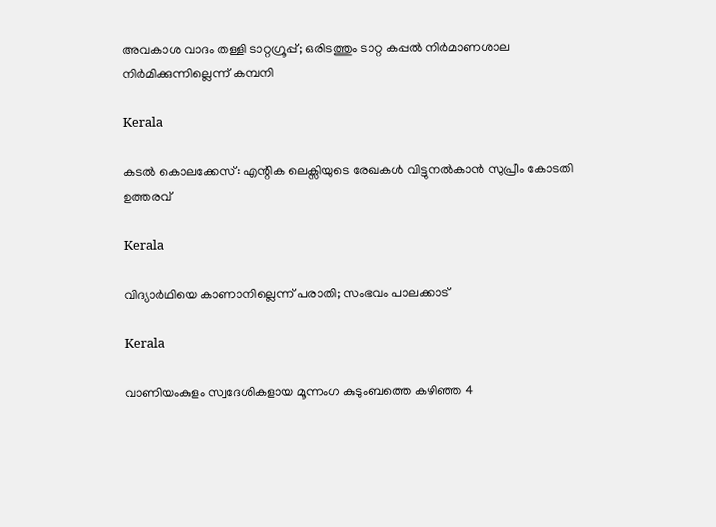അവകാശ വാദം തള്ളി ടാറ്റഗ്രൂപ്പ്; ഒരിടത്തും ടാറ്റ കപ്പൽ നിർമാണശാല നിർമിക്കുന്നില്ലെന്ന് കമ്പനി

Kerala

കടല്‍ കൊലക്കേസ്: എന്റിക ലെക്സിയുടെ രേഖകള്‍ വിട്ടുനല്‍കാന്‍ സുപ്രീം കോടതി ഉത്തരവ്

Kerala

വിദ്യാര്‍ഥിയെ കാണാനില്ലെന്ന് പരാതി; സംഭവം പാലക്കാട്

Kerala

വാണിയംകുളം സ്വദേശികളായ മൂന്നംഗ കുടുംബത്തെ കഴിഞ്ഞ 4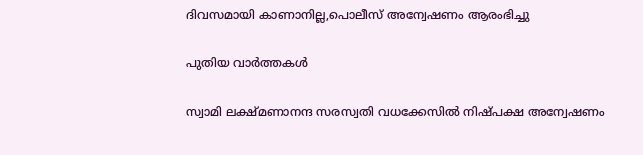ദിവസമായി കാണാനില്ല,പൊലീസ് അന്വേഷണം ആരംഭിച്ചു

പുതിയ വാര്‍ത്തകള്‍

സ്വാമി ലക്ഷ്മണാനന്ദ സരസ്വതി വധക്കേസില്‍ നിഷ്പക്ഷ അന്വേഷണം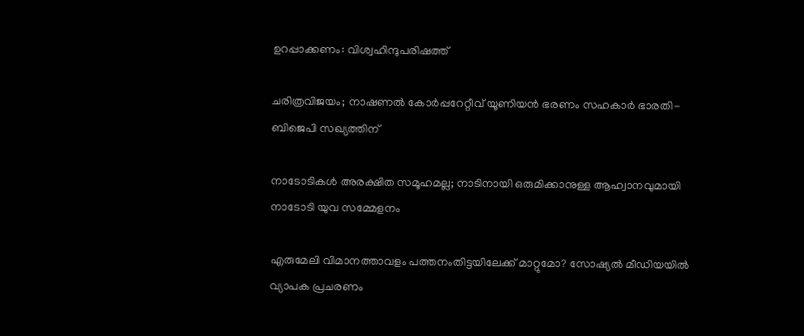ഉറപ്പാക്കണം: വിശ്വഹിന്ദുപരിഷത്ത്

ചരിത്രവിജയം; നാഷണല്‍ കോര്‍പ്പറേറ്റീവ് യൂണിയന്‍ ഭരണം സഹകാര്‍ ഭാരതി-ബിജെപി സഖ്യത്തിന്

നാടോടികൾ അരക്ഷിത സമൂഹമല്ല; നാടിനായി ഒരുമിക്കാനുള്ള ആഹ്വാനവുമായി നാടോടി യുവ സമ്മേളനം

എരുമേലി വിമാനത്താവളം പത്തനംതിട്ടയിലേക്ക് മാറ്റുമോ? സോഷ്യല്‍ മീഡിയയില്‍ വ്യാപക പ്രചരണം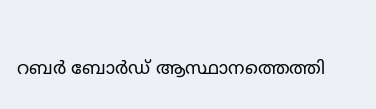റബര്‍ ബോര്‍ഡ് ആസ്ഥാനത്തെത്തി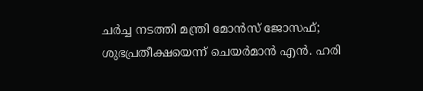ചര്‍ച്ച നടത്തി മന്ത്രി മോന്‍സ് ജോസഫ്; ശുഭപ്രതീക്ഷയെന്ന് ചെയര്‍മാന്‍ എന്‍. ഹരി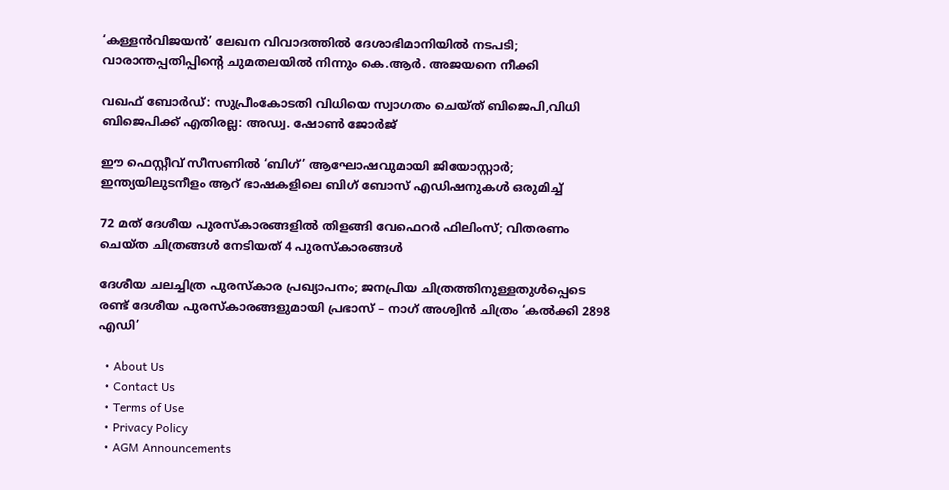‘കള്ളൻവിജയൻ’ ലേഖന വിവാദത്തിൽ ദേശാഭിമാനിയിൽ നടപടി; വാരാന്തപ്പതിപ്പിന്റെ ചുമതലയിൽ നിന്നും കെ.ആർ. അജയനെ നീക്കി

വഖഫ് ബോർഡ്: സുപ്രീംകോടതി വിധിയെ സ്വാഗതം ചെയ്ത് ബിജെപി,വിധി ബിജെപിക്ക് എതിരല്ല: അഡ്വ. ഷോൺ ജോർജ്

ഈ ഫെസ്റ്റീവ് സീസണിൽ ‘ബിഗ്’ ആഘോഷവുമായി ജിയോസ്റ്റാർ; ഇന്ത്യയിലുടനീളം ആറ് ഭാഷകളിലെ ബിഗ് ബോസ് എഡിഷനുകൾ ഒരുമിച്ച്

72 മത് ദേശീയ പുരസ്‌കാരങ്ങളിൽ തിളങ്ങി വേഫെറർ ഫിലിംസ്; വിതരണം ചെയ്ത ചിത്രങ്ങൾ നേടിയത് 4 പുരസ്കാരങ്ങൾ

ദേശീയ ചലച്ചിത്ര പുരസ്‌കാര പ്രഖ്യാപനം; ജനപ്രിയ ചിത്രത്തിനുള്ളതുൾപ്പെടെ രണ്ട് ദേശീയ പുരസ്‍കാരങ്ങളുമായി പ്രഭാസ് – നാഗ് അശ്വിൻ ചിത്രം ‘കൽക്കി 2898 എഡി’

  • About Us
  • Contact Us
  • Terms of Use
  • Privacy Policy
  • AGM Announcements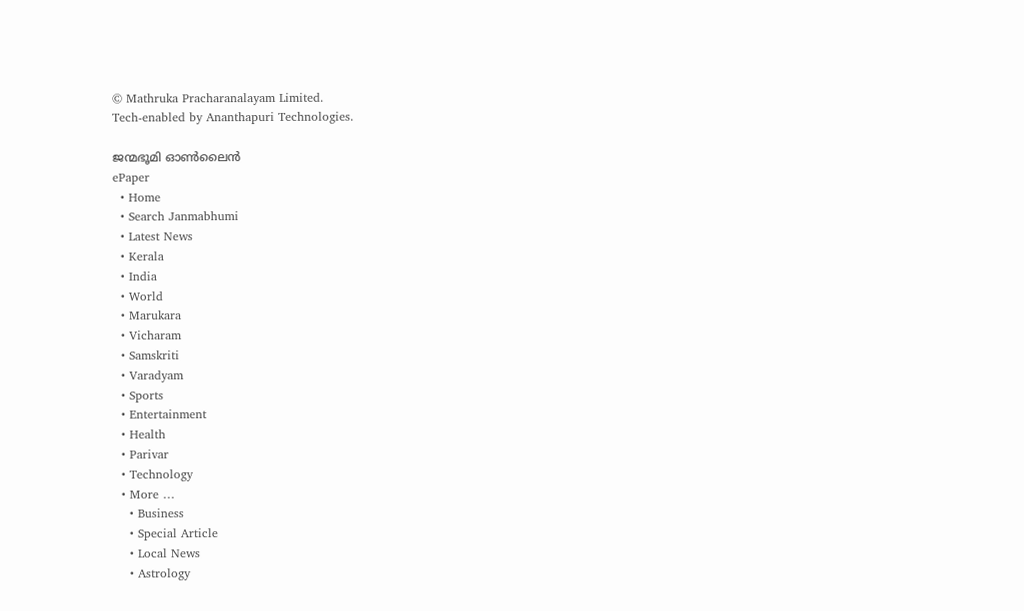© Mathruka Pracharanalayam Limited.
Tech-enabled by Ananthapuri Technologies.

ജന്മഭൂമി ഓണ്‍ലൈന്‍
ePaper
  • Home
  • Search Janmabhumi
  • Latest News
  • Kerala
  • India
  • World
  • Marukara
  • Vicharam
  • Samskriti
  • Varadyam
  • Sports
  • Entertainment
  • Health
  • Parivar
  • Technology
  • More …
    • Business
    • Special Article
    • Local News
    • Astrology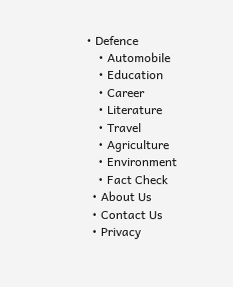• Defence
    • Automobile
    • Education
    • Career
    • Literature
    • Travel
    • Agriculture
    • Environment
    • Fact Check
  • About Us
  • Contact Us
  • Privacy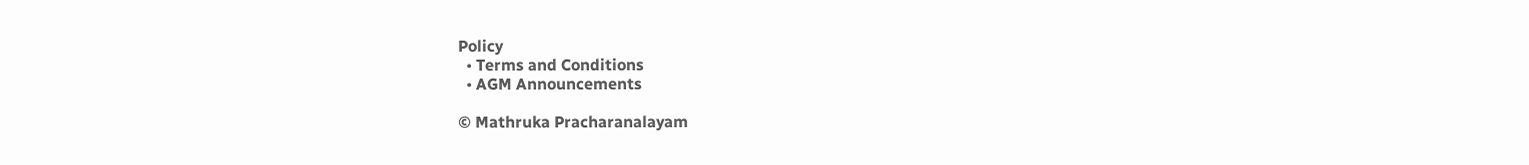Policy
  • Terms and Conditions
  • AGM Announcements

© Mathruka Pracharanalayam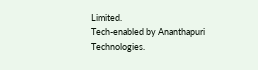Limited.
Tech-enabled by Ananthapuri Technologies.